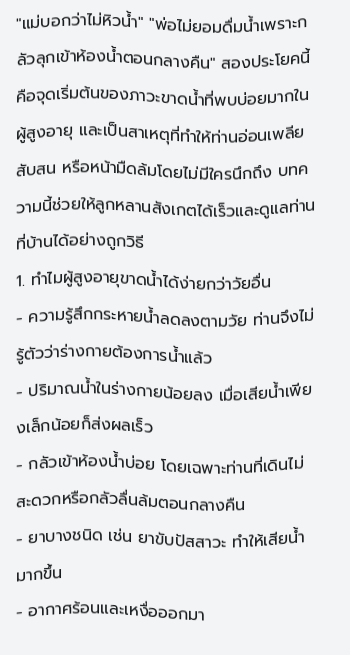"แม่บอกว่าไม่หิวน้ำ" "พ่อไม่ยอมดื่มน้ำเพราะกลัวลุกเข้าห้องน้ำตอนกลางคืน" สองประโยคนี้คือจุดเริ่มต้นของภาวะขาดน้ำที่พบบ่อยมากในผู้สูงอายุ และเป็นสาเหตุที่ทำให้ท่านอ่อนเพลีย สับสน หรือหน้ามืดล้มโดยไม่มีใครนึกถึง บทความนี้ช่วยให้ลูกหลานสังเกตได้เร็วและดูแลท่านที่บ้านได้อย่างถูกวิธี
1. ทำไมผู้สูงอายุขาดน้ำได้ง่ายกว่าวัยอื่น
- ความรู้สึกกระหายน้ำลดลงตามวัย ท่านจึงไม่รู้ตัวว่าร่างกายต้องการน้ำแล้ว
- ปริมาณน้ำในร่างกายน้อยลง เมื่อเสียน้ำเพียงเล็กน้อยก็ส่งผลเร็ว
- กลัวเข้าห้องน้ำบ่อย โดยเฉพาะท่านที่เดินไม่สะดวกหรือกลัวลื่นล้มตอนกลางคืน
- ยาบางชนิด เช่น ยาขับปัสสาวะ ทำให้เสียน้ำมากขึ้น
- อากาศร้อนและเหงื่อออกมา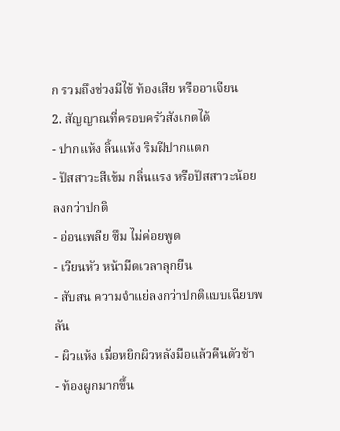ก รวมถึงช่วงมีไข้ ท้องเสีย หรืออาเจียน
2. สัญญาณที่ครอบครัวสังเกตได้
- ปากแห้ง ลิ้นแห้ง ริมฝีปากแตก
- ปัสสาวะสีเข้ม กลิ่นแรง หรือปัสสาวะน้อยลงกว่าปกติ
- อ่อนเพลีย ซึม ไม่ค่อยพูด
- เวียนหัว หน้ามืดเวลาลุกยืน
- สับสน ความจำแย่ลงกว่าปกติแบบเฉียบพลัน
- ผิวแห้ง เมื่อหยิกผิวหลังมือแล้วคืนตัวช้า
- ท้องผูกมากขึ้น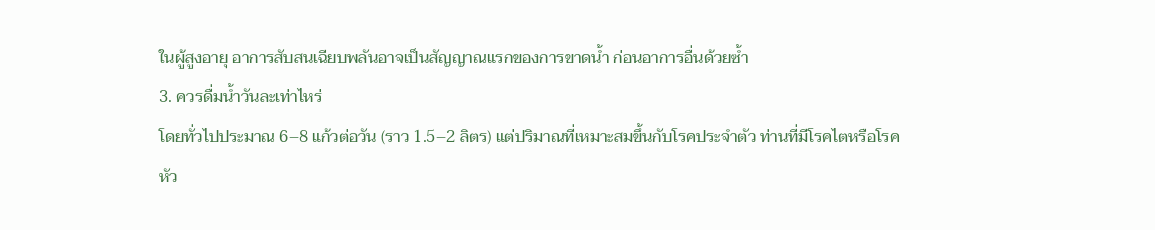ในผู้สูงอายุ อาการสับสนเฉียบพลันอาจเป็นสัญญาณแรกของการขาดน้ำ ก่อนอาการอื่นด้วยซ้ำ
3. ควรดื่มน้ำวันละเท่าไหร่
โดยทั่วไปประมาณ 6–8 แก้วต่อวัน (ราว 1.5–2 ลิตร) แต่ปริมาณที่เหมาะสมขึ้นกับโรคประจำตัว ท่านที่มีโรคไตหรือโรคหัว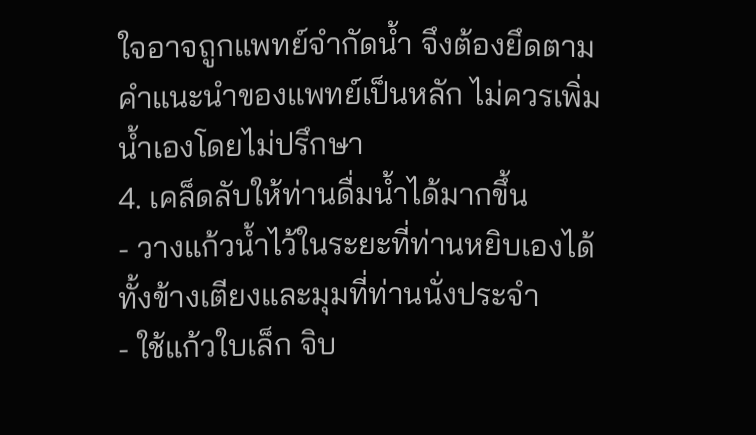ใจอาจถูกแพทย์จำกัดน้ำ จึงต้องยึดตามคำแนะนำของแพทย์เป็นหลัก ไม่ควรเพิ่มน้ำเองโดยไม่ปรึกษา
4. เคล็ดลับให้ท่านดื่มน้ำได้มากขึ้น
- วางแก้วน้ำไว้ในระยะที่ท่านหยิบเองได้ ทั้งข้างเตียงและมุมที่ท่านนั่งประจำ
- ใช้แก้วใบเล็ก จิบ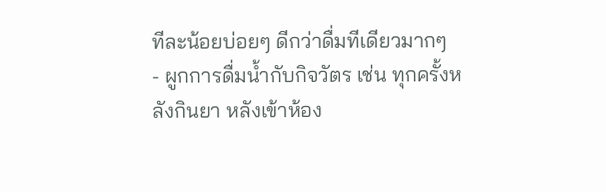ทีละน้อยบ่อยๆ ดีกว่าดื่มทีเดียวมากๆ
- ผูกการดื่มน้ำกับกิจวัตร เช่น ทุกครั้งหลังกินยา หลังเข้าห้อง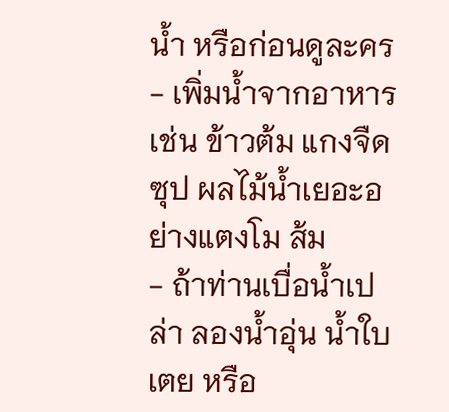น้ำ หรือก่อนดูละคร
- เพิ่มน้ำจากอาหาร เช่น ข้าวต้ม แกงจืด ซุป ผลไม้น้ำเยอะอย่างแตงโม ส้ม
- ถ้าท่านเบื่อน้ำเปล่า ลองน้ำอุ่น น้ำใบเตย หรือ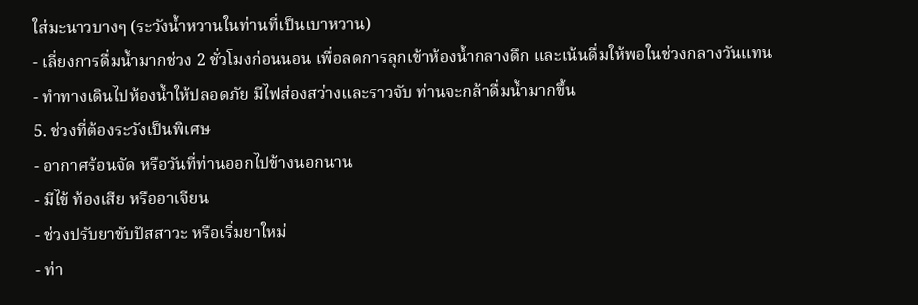ใส่มะนาวบางๆ (ระวังน้ำหวานในท่านที่เป็นเบาหวาน)
- เลี่ยงการดื่มน้ำมากช่วง 2 ชั่วโมงก่อนนอน เพื่อลดการลุกเข้าห้องน้ำกลางดึก และเน้นดื่มให้พอในช่วงกลางวันแทน
- ทำทางเดินไปห้องน้ำให้ปลอดภัย มีไฟส่องสว่างและราวจับ ท่านจะกล้าดื่มน้ำมากขึ้น
5. ช่วงที่ต้องระวังเป็นพิเศษ
- อากาศร้อนจัด หรือวันที่ท่านออกไปข้างนอกนาน
- มีไข้ ท้องเสีย หรืออาเจียน
- ช่วงปรับยาขับปัสสาวะ หรือเริ่มยาใหม่
- ท่า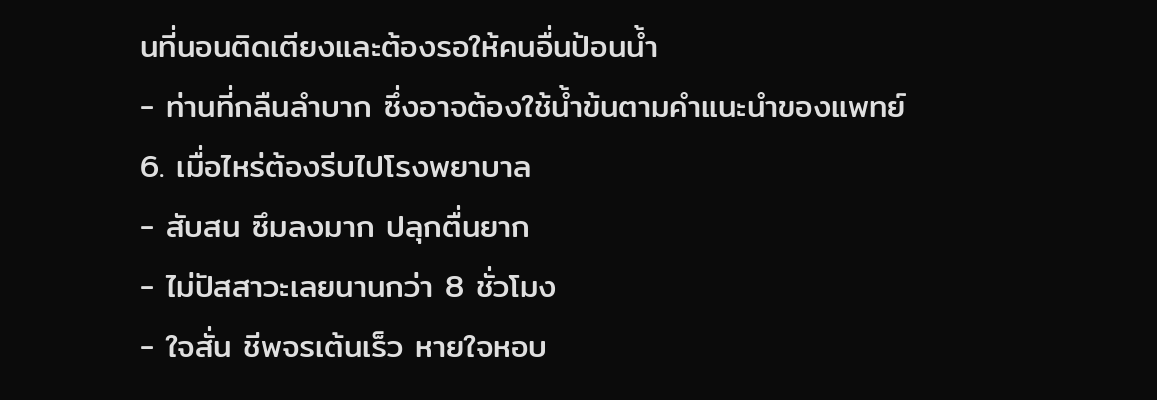นที่นอนติดเตียงและต้องรอให้คนอื่นป้อนน้ำ
- ท่านที่กลืนลำบาก ซึ่งอาจต้องใช้น้ำข้นตามคำแนะนำของแพทย์
6. เมื่อไหร่ต้องรีบไปโรงพยาบาล
- สับสน ซึมลงมาก ปลุกตื่นยาก
- ไม่ปัสสาวะเลยนานกว่า 8 ชั่วโมง
- ใจสั่น ชีพจรเต้นเร็ว หายใจหอบ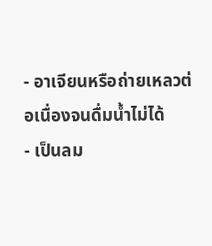- อาเจียนหรือถ่ายเหลวต่อเนื่องจนดื่มน้ำไม่ได้
- เป็นลม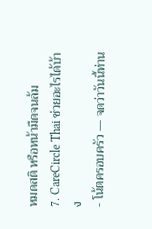หมดสติ หรือหน้ามืดจนล้ม
7. CareCircle Thai ช่วยอะไรได้บ้าง
- โน้ตครอบครัว — จดว่าวันนี้ท่าน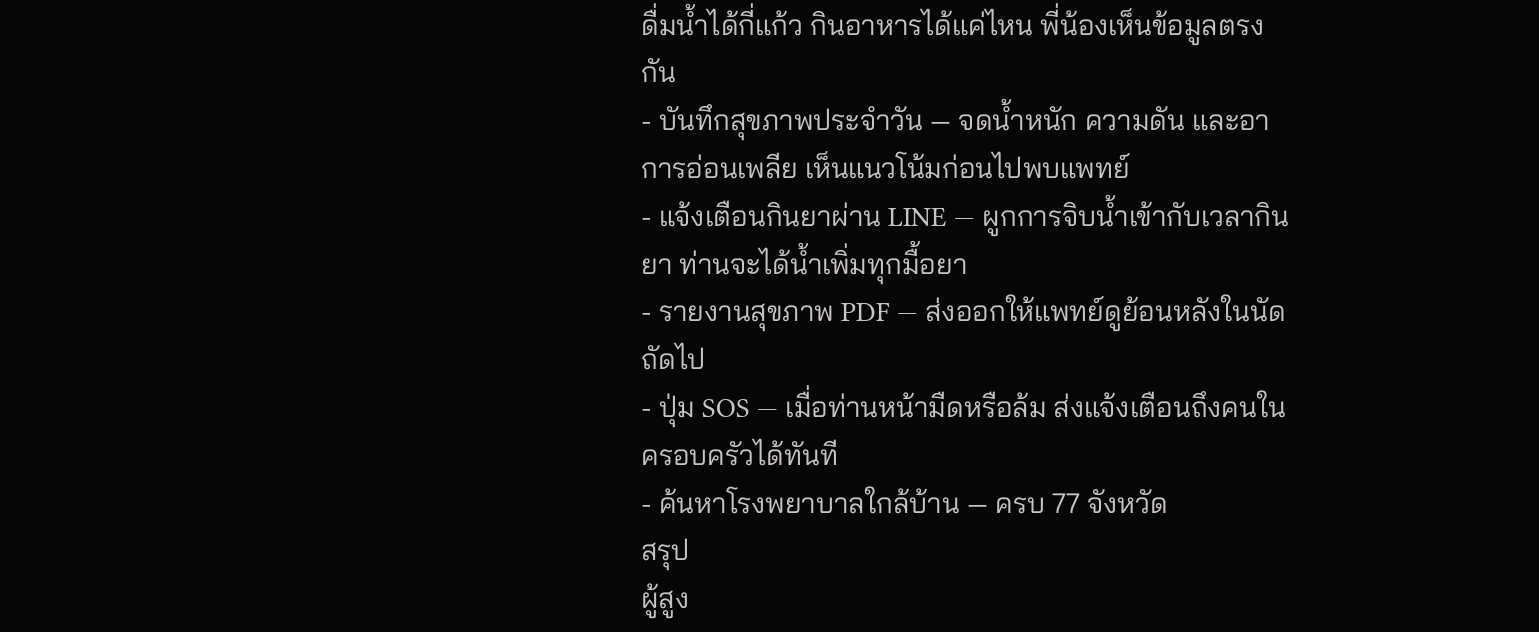ดื่มน้ำได้กี่แก้ว กินอาหารได้แค่ไหน พี่น้องเห็นข้อมูลตรงกัน
- บันทึกสุขภาพประจำวัน — จดน้ำหนัก ความดัน และอาการอ่อนเพลีย เห็นแนวโน้มก่อนไปพบแพทย์
- แจ้งเตือนกินยาผ่าน LINE — ผูกการจิบน้ำเข้ากับเวลากินยา ท่านจะได้น้ำเพิ่มทุกมื้อยา
- รายงานสุขภาพ PDF — ส่งออกให้แพทย์ดูย้อนหลังในนัดถัดไป
- ปุ่ม SOS — เมื่อท่านหน้ามืดหรือล้ม ส่งแจ้งเตือนถึงคนในครอบครัวได้ทันที
- ค้นหาโรงพยาบาลใกล้บ้าน — ครบ 77 จังหวัด
สรุป
ผู้สูง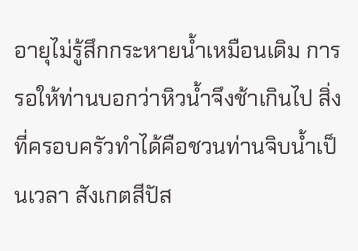อายุไม่รู้สึกกระหายน้ำเหมือนเดิม การรอให้ท่านบอกว่าหิวน้ำจึงช้าเกินไป สิ่งที่ครอบครัวทำได้คือชวนท่านจิบน้ำเป็นเวลา สังเกตสีปัส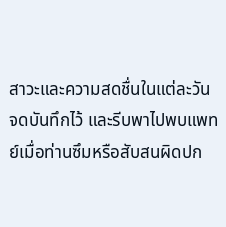สาวะและความสดชื่นในแต่ละวัน จดบันทึกไว้ และรีบพาไปพบแพทย์เมื่อท่านซึมหรือสับสนผิดปก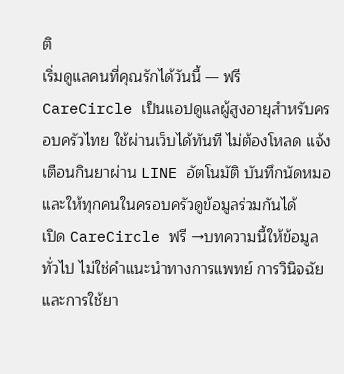ติ
เริ่มดูแลคนที่คุณรักได้วันนี้ — ฟรี
CareCircle เป็นแอปดูแลผู้สูงอายุสำหรับครอบครัวไทย ใช้ผ่านเว็บได้ทันที ไม่ต้องโหลด แจ้งเตือนกินยาผ่าน LINE อัตโนมัติ บันทึกนัดหมอ และให้ทุกคนในครอบครัวดูข้อมูลร่วมกันได้
เปิด CareCircle ฟรี →บทความนี้ให้ข้อมูลทั่วไป ไม่ใช่คำแนะนำทางการแพทย์ การวินิจฉัยและการใช้ยา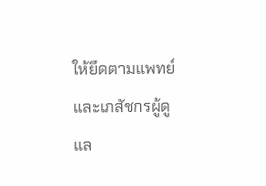ให้ยึดตามแพทย์และเภสัชกรผู้ดูแล